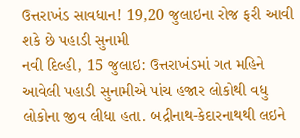ઉત્તરાખંડ સાવધાન! 19,20 જુલાઇના રોજ ફરી આવી શકે છે પહાડી સુનામી
નવી દિલ્હી, 15 જુલાઇ: ઉત્તરાખંડમાં ગત મહિને આવેલી પહાડી સુનામીએ પાંચ હજાર લોકોથી વધુ લોકોના જીવ લીધા હતા. બદ્રીનાથ-કેદારનાથથી લઇને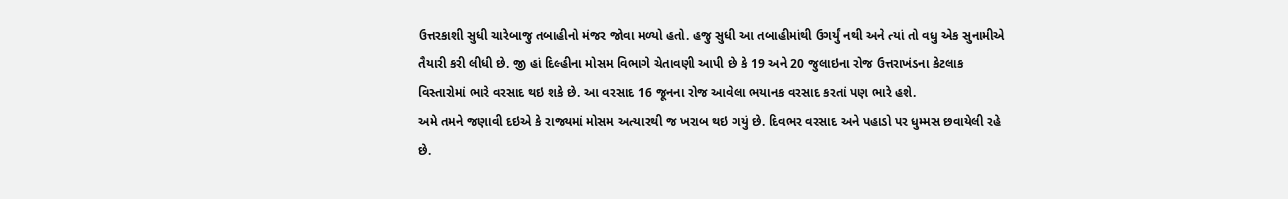ઉત્તરકાશી સુધી ચારેબાજુ તબાહીનો મંજર જોવા મળ્યો હતો. હજુ સુધી આ તબાહીમાંથી ઉગર્યું નથી અને ત્યાં તો વધુ એક સુનામીએ તૈયારી કરી લીધી છે. જી હાં દિલ્હીના મોસમ વિભાગે ચેતાવણી આપી છે કે 19 અને 20 જુલાઇના રોજ ઉત્તરાખંડના કેટલાક વિસ્તારોમાં ભારે વરસાદ થઇ શકે છે. આ વરસાદ 16 જૂનના રોજ આવેલા ભયાનક વરસાદ કરતાં પણ ભારે હશે.
અમે તમને જણાવી દઇએ કે રાજ્યમાં મોસમ અત્યારથી જ ખરાબ થઇ ગયું છે. દિવભર વરસાદ અને પહાડો પર ધુમ્મસ છવાયેલી રહે છે.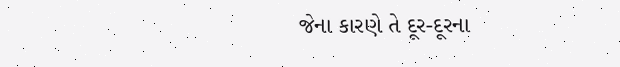જેના કારણે તે દૂર-દૂરના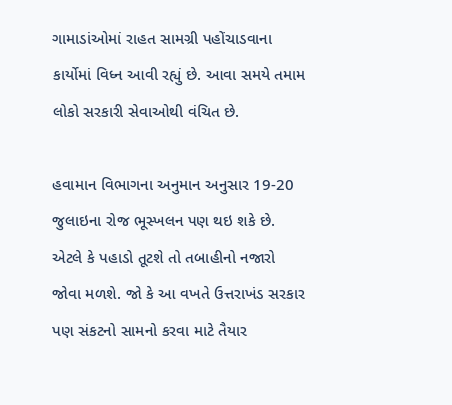ગામાડાંઓમાં રાહત સામગ્રી પહોંચાડવાના કાર્યોમાં વિધ્ન આવી રહ્યું છે. આવા સમયે તમામ લોકો સરકારી સેવાઓથી વંચિત છે.

હવામાન વિભાગના અનુમાન અનુસાર 19-20 જુલાઇના રોજ ભૂસ્ખલન પણ થઇ શકે છે. એટલે કે પહાડો તૂટશે તો તબાહીનો નજારો જોવા મળશે. જો કે આ વખતે ઉત્તરાખંડ સરકાર પણ સંકટનો સામનો કરવા માટે તૈયાર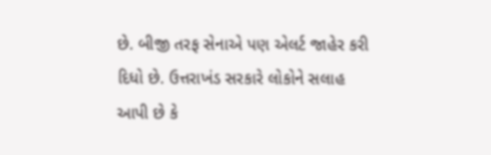છે. બીજી તરફ સેનાએ પણ એલર્ટ જાહેર કરી દિધો છે. ઉત્તરાખંડ સરકારે લોકોને સલાહ આપી છે કે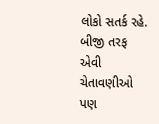લોકો સતર્ક રહે. બીજી તરફ એવી ચેતાવણીઓ પણ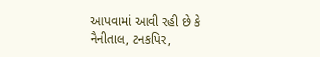આપવામાં આવી રહી છે કે નૈનીતાલ, ટનકપિર,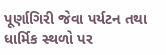પૂર્ણાગિરી જેવા પર્યટન તથા ધાર્મિક સ્થળો પર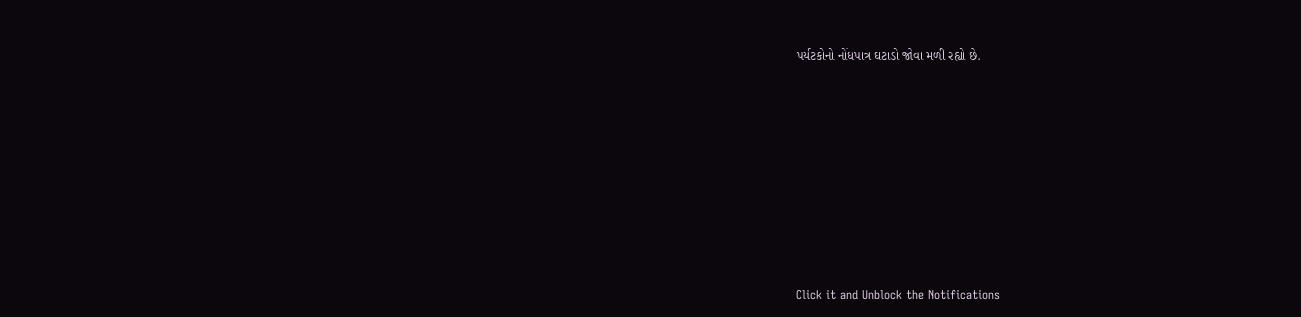પર્યટકોનો નોંધપાત્ર ઘટાડો જોવા મળી રહ્યો છે.












Click it and Unblock the Notifications